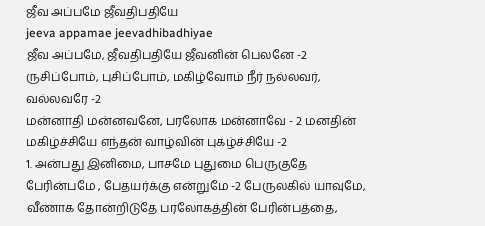ஜீவ அப்பமே ஜீவதிபதியே
jeeva appamae jeevadhibadhiyae
ஜீவ அப்பமே, ஜீவதிபதியே ஜீவனின் பெலனே -2 ருசிப்போம், புசிப்போம், மகிழ்வோம் நீர் நல்லவர், வல்லவரே -2
மன்னாதி மன்னவனே, பரலோக மன்னாவே - 2 மனதின் மகிழ்ச்சியே எந்தன் வாழ்வின் புகழ்ச்சியே -2
1. அன்பது இனிமை, பாசமே புதுமை பெருகுதே பேரின்பமே , பேதயர்க்கு என்றுமே -2 பேருலகில் யாவுமே, வீணாக தோன்றிடுதே பரலோகத்தின் பேரின்பத்தை,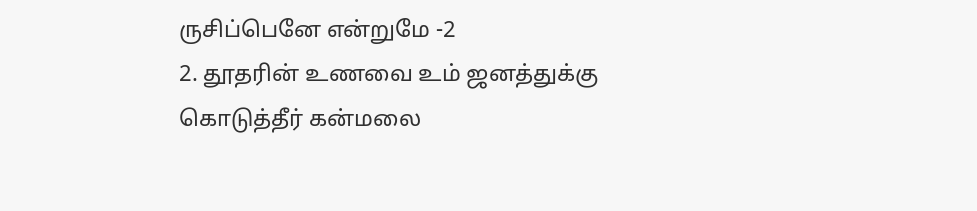ருசிப்பெனே என்றுமே -2
2. தூதரின் உணவை உம் ஜனத்துக்கு கொடுத்தீர் கன்மலை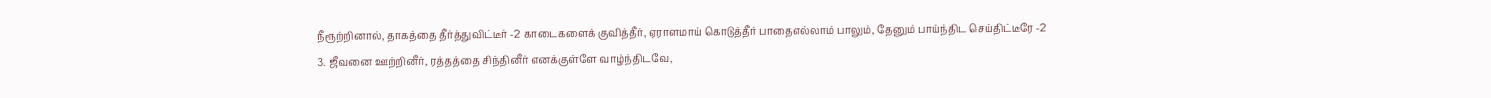நீரூற்றினால், தாகத்தை தீர்த்துவிட்டீர் -2 காடைகளைக் குவித்தீர், ஏராளமாய் கொடுத்தீர் பாதைஎல்லாம் பாலும், தேனும் பாய்ந்திட செய்திட்டீரே -2
3. ஜீவனை ஊற்றினீர், ரத்தத்தை சிந்தினீர் எனக்குள்ளே வாழ்ந்திடவே,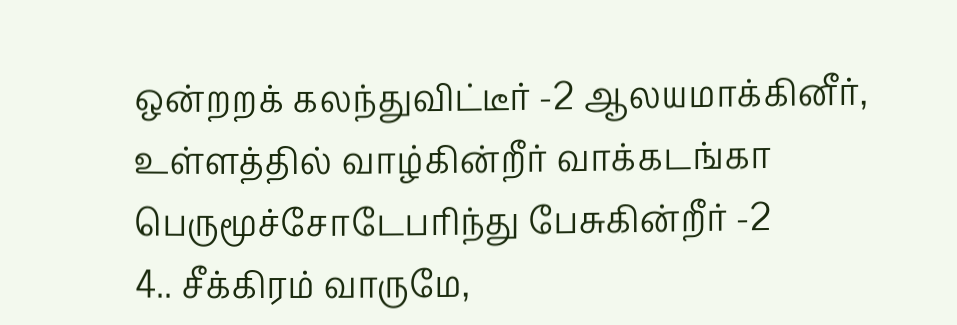ஒன்றறக் கலந்துவிட்டீர் -2 ஆலயமாக்கினீர், உள்ளத்தில் வாழ்கின்றீர் வாக்கடங்கா பெருமூச்சோடேபரிந்து பேசுகின்றீர் -2
4.. சீக்கிரம் வாருமே,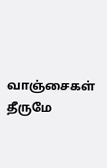வாஞ்சைகள் தீருமே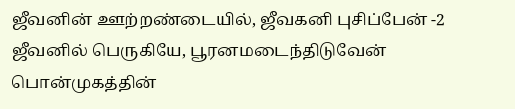ஜீவனின் ஊற்றண்டையில், ஜீவகனி புசிப்பேன் -2 ஜீவனில் பெருகியே, பூரனமடைந்திடுவேன் பொன்முகத்தின்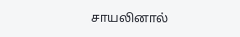சாயலினால்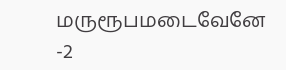மருரூபமடைவேனே -2